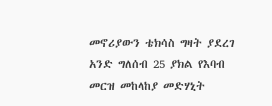መኖሪያውን ቴክሳስ ግዛት ያደረገ አንድ ግለሰብ 25 ያክል የእባብ መርዝ መከላከያ መድሃኒት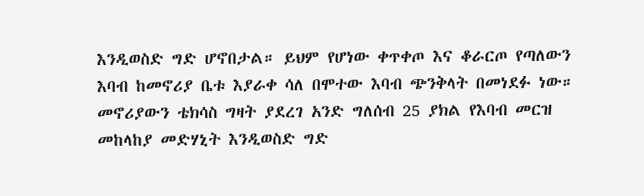እንዲወስድ ግድ ሆኖበታል። ይህም የሆነው ቀጥቀጦ እና ቆራርጦ የጣለውን እባብ ከመኖሪያ ቤቱ እያራቀ ሳለ በሞተው እባብ ጭንቅላት በመነደፉ ነው።
መኖሪያውን ቴክሳስ ግዛት ያደረገ አንድ ግለሰብ 25 ያክል የእባብ መርዝ መከላከያ መድሃኒት እንዲወስድ ግድ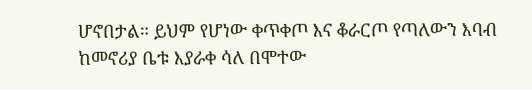ሆኖበታል። ይህም የሆነው ቀጥቀጦ እና ቆራርጦ የጣለውን እባብ ከመኖሪያ ቤቱ እያራቀ ሳለ በሞተው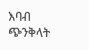እባብ ጭንቅላት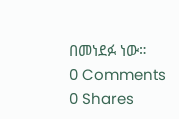በመነደፉ ነው።
0 Comments
0 Shares